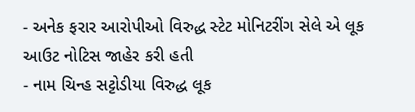- અનેક ફરાર આરોપીઓ વિરુદ્ધ સ્ટેટ મોનિટરીંગ સેલે એ લૂક આઉટ નોટિસ જાહેર કરી હતી
- નામ ચિન્હ સટ્ટોડીયા વિરુદ્ધ લૂક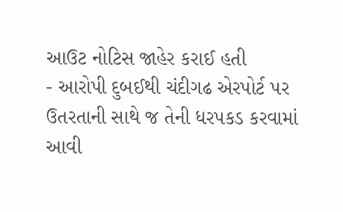આઉટ નોટિસ જાહેર કરાઈ હતી
- આરોપી દુબઈથી ચંદીગઢ એરપોર્ટ પર ઉતરતાની સાથે જ તેની ધરપકડ કરવામાં આવી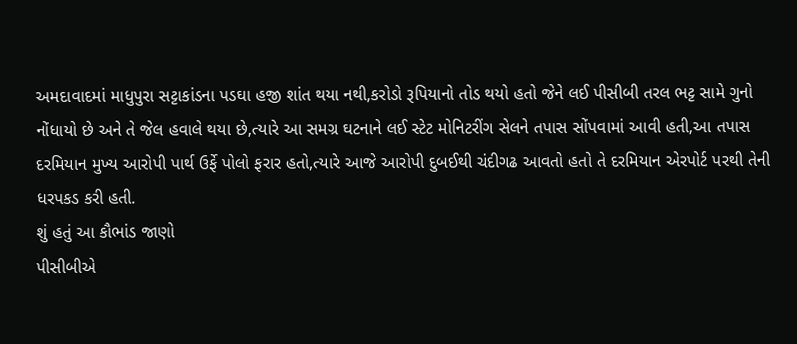અમદાવાદમાં માધુપુરા સટ્ટાકાંડના પડઘા હજી શાંત થયા નથી,કરોડો રૂપિયાનો તોડ થયો હતો જેને લઈ પીસીબી તરલ ભટ્ટ સામે ગુનો નોંધાયો છે અને તે જેલ હવાલે થયા છે,ત્યારે આ સમગ્ર ઘટનાને લઈ સ્ટેટ મોનિટરીંગ સેલને તપાસ સોંપવામાં આવી હતી,આ તપાસ દરમિયાન મુખ્ય આરોપી પાર્થ ઉર્ફે પોલો ફરાર હતો,ત્યારે આજે આરોપી દુબઈથી ચંદીગઢ આવતો હતો તે દરમિયાન એરપોર્ટ પરથી તેની ધરપકડ કરી હતી.
શું હતું આ કૌભાંડ જાણો
પીસીબીએ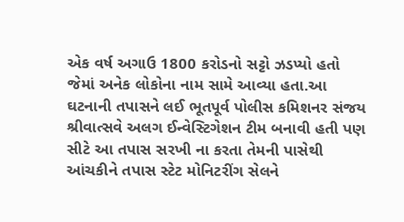એક વર્ષ અગાઉ 1800 કરોડનો સટ્ટો ઝડપ્યો હતો જેમાં અનેક લોકોના નામ સામે આવ્યા હતા.આ ઘટનાની તપાસને લઈ ભૂતપૂર્વ પોલીસ કમિશનર સંજય શ્રીવાત્સવે અલગ ઈન્વેસ્ટિગેશન ટીમ બનાવી હતી પણ સીટે આ તપાસ સરખી ના કરતા તેમની પાસેથી આંચકીને તપાસ સ્ટેટ મોનિટરીંગ સેલને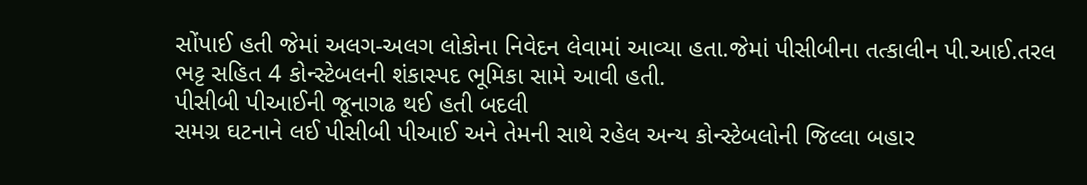સોંપાઈ હતી જેમાં અલગ-અલગ લોકોના નિવેદન લેવામાં આવ્યા હતા.જેમાં પીસીબીના તત્કાલીન પી.આઈ.તરલ ભટ્ટ સહિત 4 કોન્સ્ટેબલની શંકાસ્પદ ભૂમિકા સામે આવી હતી.
પીસીબી પીઆઈની જૂનાગઢ થઈ હતી બદલી
સમગ્ર ઘટનાને લઈ પીસીબી પીઆઈ અને તેમની સાથે રહેલ અન્ય કોન્સ્ટેબલોની જિલ્લા બહાર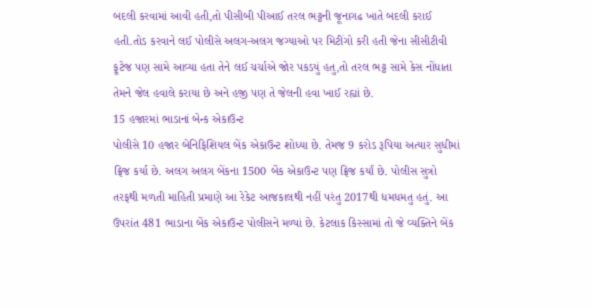બદલી કરવામાં આવી હતી,તો પીસીબી પીઆઈ તરલ ભટ્ટની જૂનાગઢ ખાતે બદલી કરાઈ હતી.તોડ કરવાને લઈ પોલીસે અલગ-અલગ જગ્યાઓ પર મિટીંગો કરી હતી જેના સીસીટીવી ફૂટેજ પણ સામે આવ્યા હતા તેને લઈ ચર્ચાએ જોર પકડયું હતુ,તો તરલ ભટ્ટ સામે કેસ નોંધાતા તેમને જેલ હવાલે કરાયા છે અને હજી પણ તે જેલની હવા ખાઈ રહ્યાં છે.
15 હજારમાં ભાડાનાં બેન્ક એકાઉન્ટ
પોલીસે 10 હજાર બેનિફિશિયલ બેંક એકાઉન્ટ શોધ્યા છે. તેમજ 9 કરોડ રૂપિયા અત્યાર સુધીમાં ફ્રિજ કર્યા છે. અલગ અલગ બેંકના 1500 બેંક એકાઉન્ટ પણ ફ્રિજ કર્યાં છે. પોલીસ સુત્રો તરફથી મળતી માહિતી પ્રમાણે આ રેકેટ આજકાલથી નહીં પરંતુ 2017થી ધમધમતુ હતું. આ ઉપરાંત 481 ભાડાના બેંક એકાઉન્ટ પોલીસને મળ્યાં છે. કેટલાક કિસ્સામાં તો જે વ્યક્તિને બેંક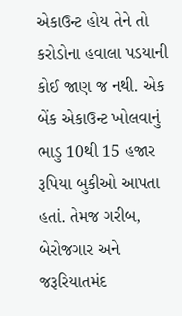એકાઉન્ટ હોય તેને તો કરોડોના હવાલા પડયાની કોઈ જાણ જ નથી. એક બેંક એકાઉન્ટ ખોલવાનું ભાડુ 10થી 15 હજાર રૂપિયા બુકીઓ આપતા હતાં. તેમજ ગરીબ, બેરોજગાર અને જરૂરિયાતમંદ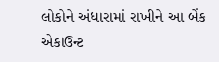લોકોને અંધારામાં રાખીને આ બેંક એકાઉન્ટ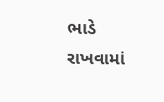ભાડે રાખવામાં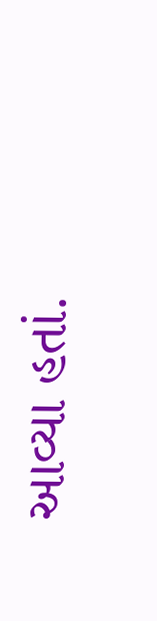આવ્યા હતાં.